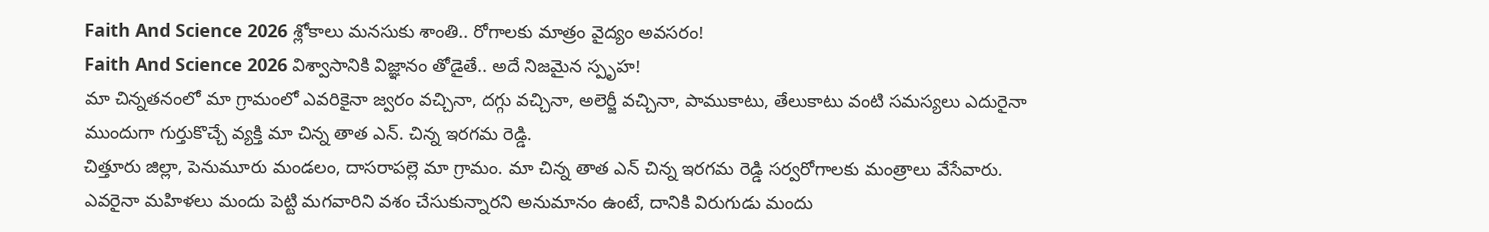Faith And Science 2026 శ్లోకాలు మనసుకు శాంతి.. రోగాలకు మాత్రం వైద్యం అవసరం!
Faith And Science 2026 విశ్వాసానికి విజ్ఞానం తోడైతే.. అదే నిజమైన స్పృహ!
మా చిన్నతనంలో మా గ్రామంలో ఎవరికైనా జ్వరం వచ్చినా, దగ్గు వచ్చినా, అలెర్జీ వచ్చినా, పాముకాటు, తేలుకాటు వంటి సమస్యలు ఎదురైనా ముందుగా గుర్తుకొచ్చే వ్యక్తి మా చిన్న తాత ఎన్. చిన్న ఇరగమ రెడ్డి.
చిత్తూరు జిల్లా, పెనుమూరు మండలం, దాసరాపల్లె మా గ్రామం. మా చిన్న తాత ఎన్ చిన్న ఇరగమ రెడ్డి సర్వరోగాలకు మంత్రాలు వేసేవారు. ఎవరైనా మహిళలు మందు పెట్టి మగవారిని వశం చేసుకున్నారని అనుమానం ఉంటే, దానికి విరుగుడు మందు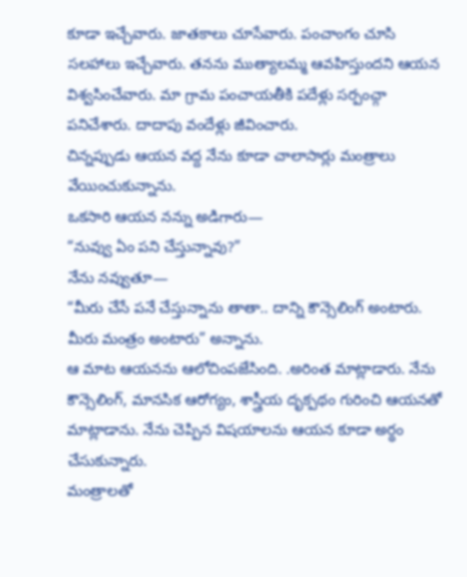కూడా ఇచ్చేవారు. జాతకాలు చూసేవారు. పంచాంగం చూసి సలహాలు ఇచ్చేవారు. తనను ముత్యాలమ్మ ఆవహిస్తుందని ఆయన విశ్వసించేవారు. మా గ్రామ పంచాయతీకి పదేళ్లు సర్పంచ్గా పనిచేశారు. దాదాపు వందేళ్లు జీవించారు.
చిన్నప్పుడు ఆయన వద్ద నేను కూడా చాలాసార్లు మంత్రాలు వేయించుకున్నాను.
ఒకసారి ఆయన నన్ను అడిగారు—
“నువ్వు ఏం పని చేస్తున్నావు?”
నేను నవ్వుతూ—
“మీరు చేసే పనే చేస్తున్నాను తాతా.. దాన్ని కౌన్సెలింగ్ అంటారు. మీరు మంత్రం అంటారు” అన్నాను.
ఆ మాట ఆయనను ఆలోచింపజేసింది. .అరింత మాట్లాడారు. నేను కౌన్సెలింగ్, మానసిక ఆరోగ్యం, శాస్త్రీయ దృక్పథం గురించి ఆయనతో మాట్లాడాను. నేను చెప్పిన విషయాలను ఆయన కూడా అర్థం చేసుకున్నారు.
మంత్రాలతో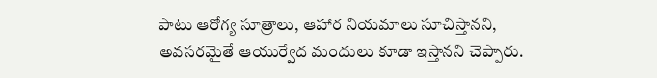పాటు ఆరోగ్య సూత్రాలు, ఆహార నియమాలు సూచిస్తానని, అవసరమైతే ఆయుర్వేద మందులు కూడా ఇస్తానని చెప్పారు.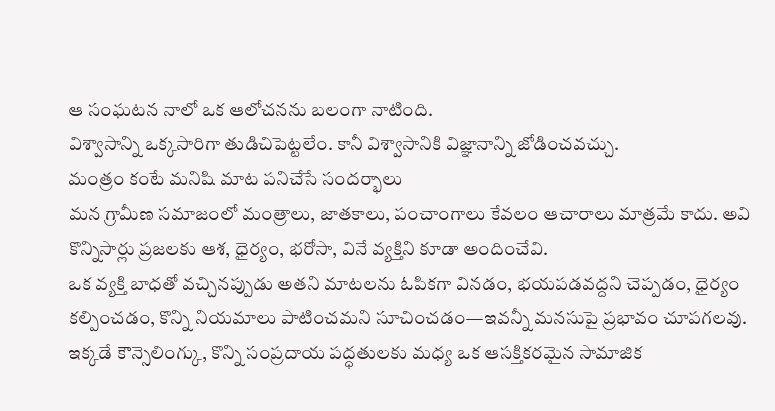ఆ సంఘటన నాలో ఒక ఆలోచనను బలంగా నాటింది.
విశ్వాసాన్ని ఒక్కసారిగా తుడిచిపెట్టలేం. కానీ విశ్వాసానికి విజ్ఞానాన్ని జోడించవచ్చు.
మంత్రం కంటే మనిషి మాట పనిచేసే సందర్భాలు
మన గ్రామీణ సమాజంలో మంత్రాలు, జాతకాలు, పంచాంగాలు కేవలం ఆచారాలు మాత్రమే కాదు. అవి కొన్నిసార్లు ప్రజలకు ఆశ, ధైర్యం, భరోసా, వినే వ్యక్తిని కూడా అందించేవి.
ఒక వ్యక్తి బాధతో వచ్చినప్పుడు అతని మాటలను ఓపికగా వినడం, భయపడవద్దని చెప్పడం, ధైర్యం కల్పించడం, కొన్ని నియమాలు పాటించమని సూచించడం—ఇవన్నీ మనసుపై ప్రభావం చూపగలవు.
ఇక్కడే కౌన్సెలింగ్కు, కొన్ని సంప్రదాయ పద్ధతులకు మధ్య ఒక ఆసక్తికరమైన సామాజిక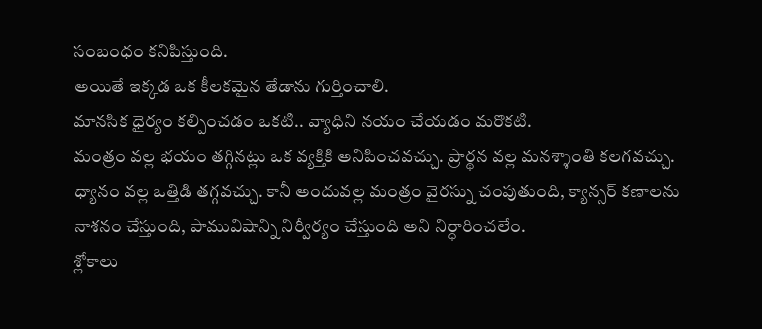సంబంధం కనిపిస్తుంది.
అయితే ఇక్కడ ఒక కీలకమైన తేడాను గుర్తించాలి.
మానసిక ధైర్యం కల్పించడం ఒకటి.. వ్యాధిని నయం చేయడం మరొకటి.
మంత్రం వల్ల భయం తగ్గినట్లు ఒక వ్యక్తికి అనిపించవచ్చు. ప్రార్థన వల్ల మనశ్శాంతి కలగవచ్చు. ధ్యానం వల్ల ఒత్తిడి తగ్గవచ్చు. కానీ అందువల్ల మంత్రం వైరస్ను చంపుతుంది, క్యాన్సర్ కణాలను నాశనం చేస్తుంది, పామువిషాన్ని నిర్వీర్యం చేస్తుంది అని నిర్ధారించలేం.
శ్లోకాలు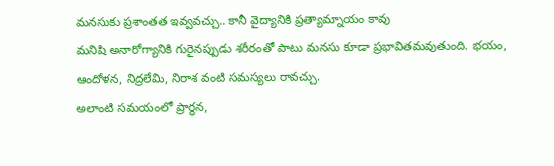మనసుకు ప్రశాంతత ఇవ్వవచ్చు.. కానీ వైద్యానికి ప్రత్యామ్నాయం కావు
మనిషి అనారోగ్యానికి గురైనప్పుడు శరీరంతో పాటు మనసు కూడా ప్రభావితమవుతుంది. భయం, ఆందోళన, నిద్రలేమి, నిరాశ వంటి సమస్యలు రావచ్చు.
అలాంటి సమయంలో ప్రార్థన,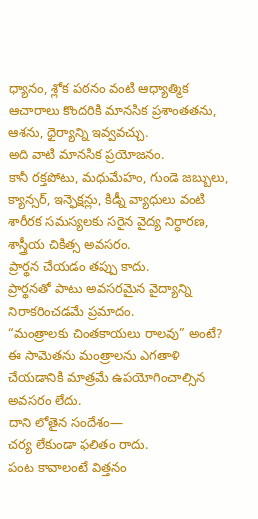ధ్యానం, శ్లోక పఠనం వంటి ఆధ్యాత్మిక ఆచారాలు కొందరికి మానసిక ప్రశాంతతను, ఆశను, ధైర్యాన్ని ఇవ్వవచ్చు.
అది వాటి మానసిక ప్రయోజనం.
కానీ రక్తపోటు, మధుమేహం, గుండె జబ్బులు, క్యాన్సర్, ఇన్ఫెక్షన్లు, కిడ్నీ వ్యాధులు వంటి శారీరక సమస్యలకు సరైన వైద్య నిర్ధారణ, శాస్త్రీయ చికిత్స అవసరం.
ప్రార్థన చేయడం తప్పు కాదు.
ప్రార్థనతో పాటు అవసరమైన వైద్యాన్ని నిరాకరించడమే ప్రమాదం.
“మంత్రాలకు చింతకాయలు రాలవు” అంటే?
ఈ సామెతను మంత్రాలను ఎగతాళి చేయడానికి మాత్రమే ఉపయోగించాల్సిన అవసరం లేదు.
దాని లోతైన సందేశం—
చర్య లేకుండా ఫలితం రాదు.
పంట కావాలంటే విత్తనం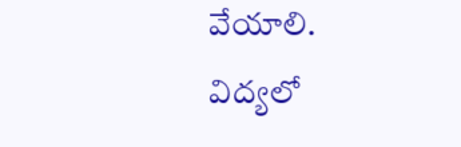వేయాలి.
విద్యలో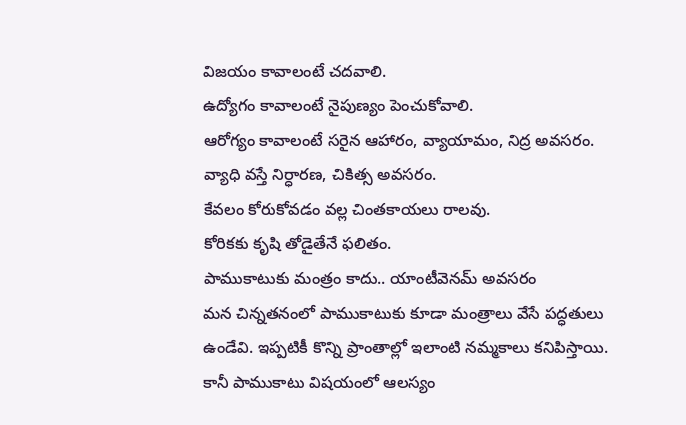విజయం కావాలంటే చదవాలి.
ఉద్యోగం కావాలంటే నైపుణ్యం పెంచుకోవాలి.
ఆరోగ్యం కావాలంటే సరైన ఆహారం, వ్యాయామం, నిద్ర అవసరం.
వ్యాధి వస్తే నిర్ధారణ, చికిత్స అవసరం.
కేవలం కోరుకోవడం వల్ల చింతకాయలు రాలవు.
కోరికకు కృషి తోడైతేనే ఫలితం.
పాముకాటుకు మంత్రం కాదు.. యాంటీవెనమ్ అవసరం
మన చిన్నతనంలో పాముకాటుకు కూడా మంత్రాలు వేసే పద్ధతులు ఉండేవి. ఇప్పటికీ కొన్ని ప్రాంతాల్లో ఇలాంటి నమ్మకాలు కనిపిస్తాయి.
కానీ పాముకాటు విషయంలో ఆలస్యం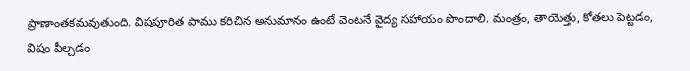ప్రాణాంతకమవుతుంది. విషపూరిత పాము కరిచిన అనుమానం ఉంటే వెంటనే వైద్య సహాయం పొందాలి. మంత్రం, తాయెత్తు, కోతలు పెట్టడం, విషం పీల్చడం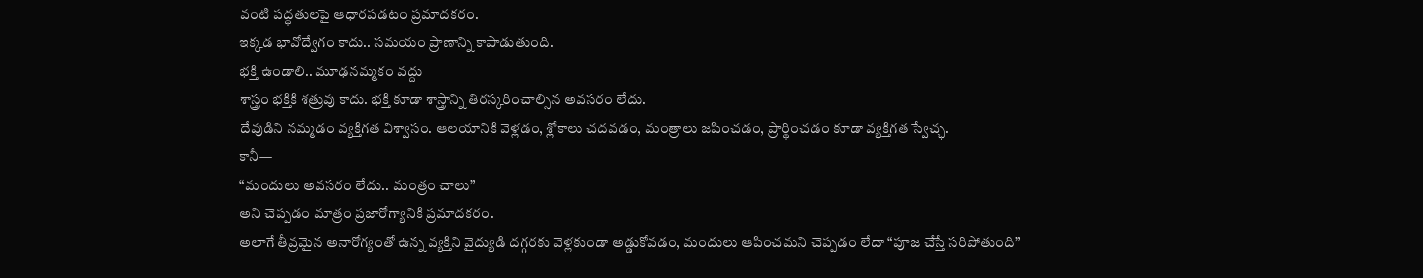వంటి పద్ధతులపై ఆధారపడటం ప్రమాదకరం.
ఇక్కడ భావోద్వేగం కాదు.. సమయం ప్రాణాన్ని కాపాడుతుంది.
భక్తి ఉండాలి.. మూఢనమ్మకం వద్దు
శాస్త్రం భక్తికి శత్రువు కాదు. భక్తి కూడా శాస్త్రాన్ని తిరస్కరించాల్సిన అవసరం లేదు.
దేవుడిని నమ్మడం వ్యక్తిగత విశ్వాసం. ఆలయానికి వెళ్లడం, శ్లోకాలు చదవడం, మంత్రాలు జపించడం, ప్రార్థించడం కూడా వ్యక్తిగత స్వేచ్ఛ.
కానీ—
“మందులు అవసరం లేదు.. మంత్రం చాలు”
అని చెప్పడం మాత్రం ప్రజారోగ్యానికి ప్రమాదకరం.
అలాగే తీవ్రమైన అనారోగ్యంతో ఉన్న వ్యక్తిని వైద్యుడి దగ్గరకు వెళ్లకుండా అడ్డుకోవడం, మందులు ఆపించమని చెప్పడం లేదా “పూజ చేస్తే సరిపోతుంది”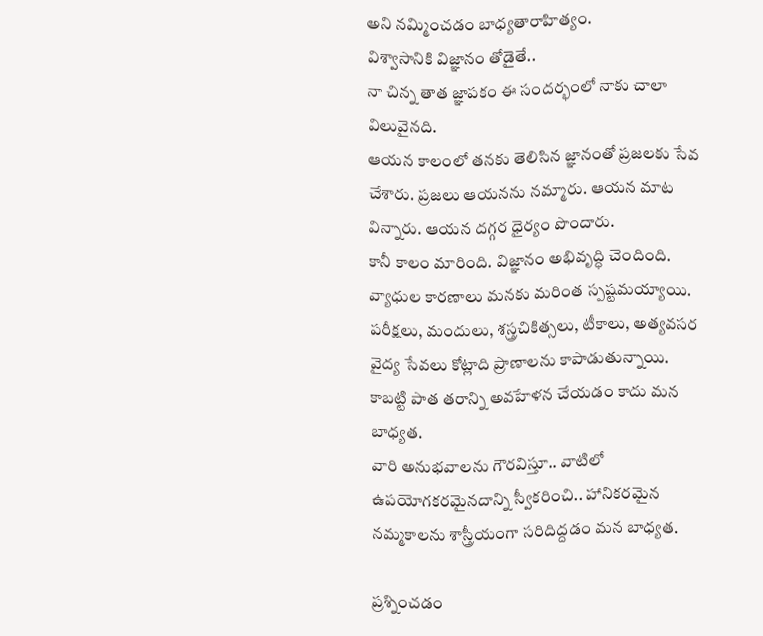అని నమ్మించడం బాధ్యతారాహిత్యం.
విశ్వాసానికి విజ్ఞానం తోడైతే..
నా చిన్న తాత జ్ఞాపకం ఈ సందర్భంలో నాకు చాలా విలువైనది.
ఆయన కాలంలో తనకు తెలిసిన జ్ఞానంతో ప్రజలకు సేవ చేశారు. ప్రజలు ఆయనను నమ్మారు. ఆయన మాట విన్నారు. ఆయన దగ్గర ధైర్యం పొందారు.
కానీ కాలం మారింది. విజ్ఞానం అభివృద్ధి చెందింది. వ్యాధుల కారణాలు మనకు మరింత స్పష్టమయ్యాయి. పరీక్షలు, మందులు, శస్త్రచికిత్సలు, టీకాలు, అత్యవసర వైద్య సేవలు కోట్లాది ప్రాణాలను కాపాడుతున్నాయి.
కాబట్టి పాత తరాన్ని అవహేళన చేయడం కాదు మన బాధ్యత.
వారి అనుభవాలను గౌరవిస్తూ.. వాటిలో ఉపయోగకరమైనదాన్ని స్వీకరించి.. హానికరమైన నమ్మకాలను శాస్త్రీయంగా సరిదిద్దడం మన బాధ్యత.

ప్రశ్నించడం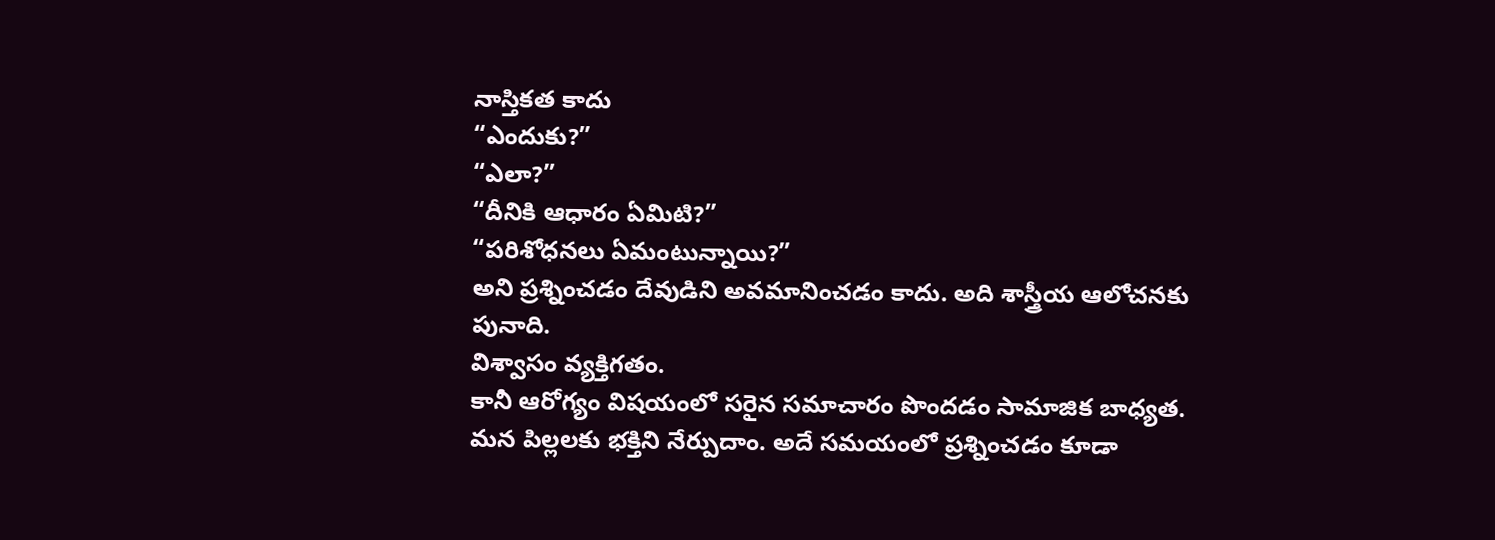నాస్తికత కాదు
“ఎందుకు?”
“ఎలా?”
“దీనికి ఆధారం ఏమిటి?”
“పరిశోధనలు ఏమంటున్నాయి?”
అని ప్రశ్నించడం దేవుడిని అవమానించడం కాదు. అది శాస్త్రీయ ఆలోచనకు పునాది.
విశ్వాసం వ్యక్తిగతం.
కానీ ఆరోగ్యం విషయంలో సరైన సమాచారం పొందడం సామాజిక బాధ్యత.
మన పిల్లలకు భక్తిని నేర్పుదాం. అదే సమయంలో ప్రశ్నించడం కూడా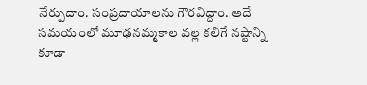నేర్పుదాం. సంప్రదాయాలను గౌరవిద్దాం. అదే సమయంలో మూఢనమ్మకాల వల్ల కలిగే నష్టాన్ని కూడా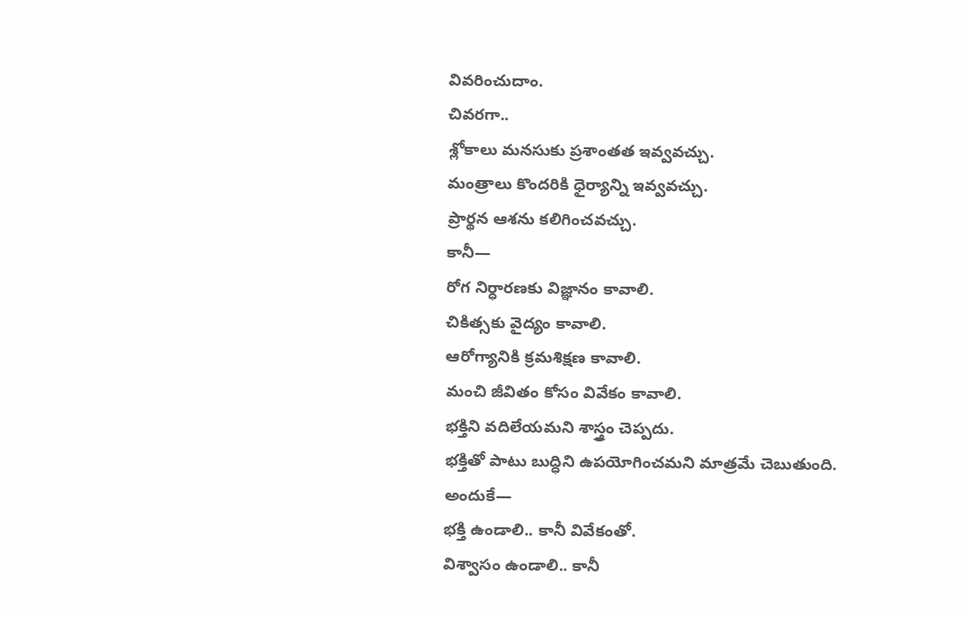వివరించుదాం.
చివరగా..
శ్లోకాలు మనసుకు ప్రశాంతత ఇవ్వవచ్చు.
మంత్రాలు కొందరికి ధైర్యాన్ని ఇవ్వవచ్చు.
ప్రార్థన ఆశను కలిగించవచ్చు.
కానీ—
రోగ నిర్ధారణకు విజ్ఞానం కావాలి.
చికిత్సకు వైద్యం కావాలి.
ఆరోగ్యానికి క్రమశిక్షణ కావాలి.
మంచి జీవితం కోసం వివేకం కావాలి.
భక్తిని వదిలేయమని శాస్త్రం చెప్పదు.
భక్తితో పాటు బుద్ధిని ఉపయోగించమని మాత్రమే చెబుతుంది.
అందుకే—
భక్తి ఉండాలి.. కానీ వివేకంతో.
విశ్వాసం ఉండాలి.. కానీ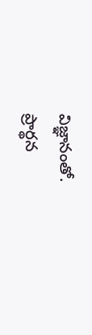విజ్ఞానంతో.
ప్రార్థన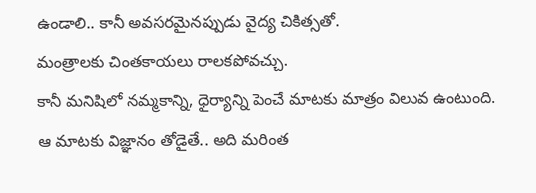ఉండాలి.. కానీ అవసరమైనప్పుడు వైద్య చికిత్సతో.
మంత్రాలకు చింతకాయలు రాలకపోవచ్చు.
కానీ మనిషిలో నమ్మకాన్ని, ధైర్యాన్ని పెంచే మాటకు మాత్రం విలువ ఉంటుంది.
ఆ మాటకు విజ్ఞానం తోడైతే.. అది మరింత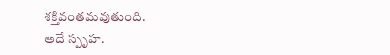శక్తివంతమవుతుంది.
అదే స్పృహ.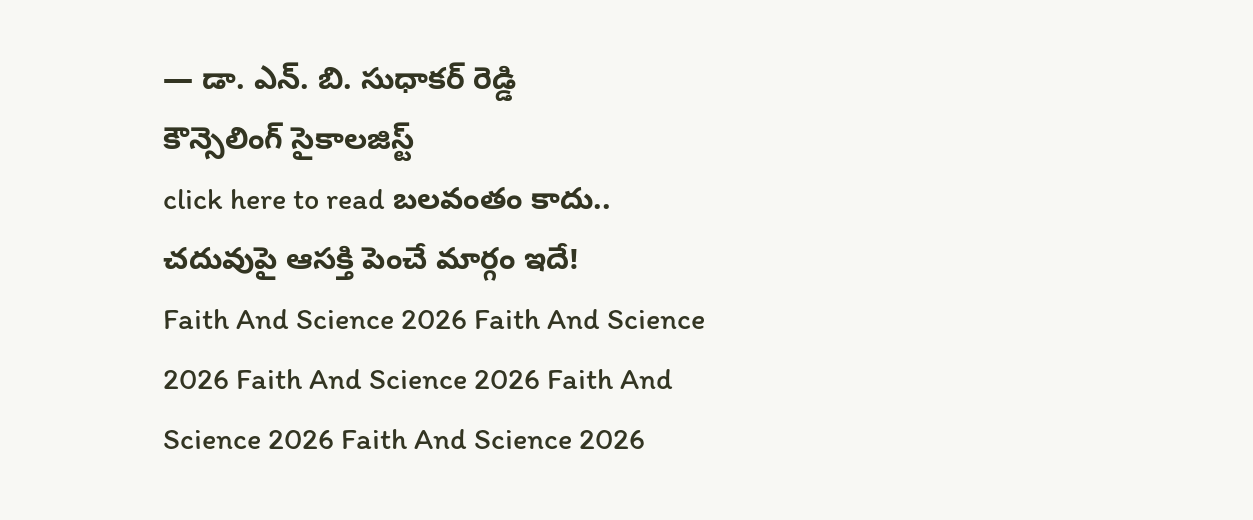— డా. ఎన్. బి. సుధాకర్ రెడ్డి
కౌన్సెలింగ్ సైకాలజిస్ట్
click here to read బలవంతం కాదు.. చదువుపై ఆసక్తి పెంచే మార్గం ఇదే!
Faith And Science 2026 Faith And Science 2026 Faith And Science 2026 Faith And Science 2026 Faith And Science 2026